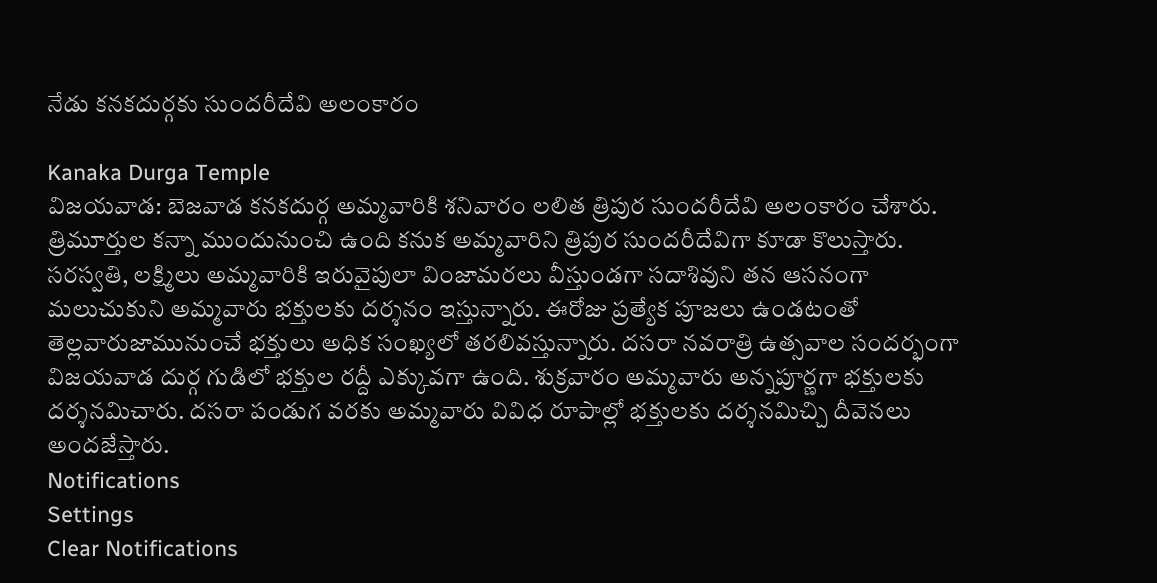నేడు కనకదుర్గకు సుందరీదేవి అలంకారం

Kanaka Durga Temple
విజయవాడ: బెజవాడ కనకదుర్గ అమ్మవారికి శనివారం లలిత త్రిపుర సుందరీదేవి అలంకారం చేశారు. త్రిమూర్తుల కన్నా ముందునుంచి ఉంది కనుక అమ్మవారిని త్రిపుర సుందరీదేవిగా కూడా కొలుస్తారు. సరస్వతి, లక్ష్మిలు అమ్మవారికి ఇరువైపులా వింజామరలు వీస్తుండగా సదాశివుని తన ఆసనంగా మలుచుకుని అమ్మవారు భక్తులకు దర్శనం ఇస్తున్నారు. ఈరోజు ప్రత్యేక పూజలు ఉండటంతో తెల్లవారుజామునుంచే భక్తులు అధిక సంఖ్యలో తరలివస్తున్నారు. దసరా నవరాత్రి ఉత్సవాల సందర్భంగా విజయవాడ దుర్గ గుడిలో భక్తుల రద్దీ ఎక్కువగా ఉంది. శుక్రవారం అమ్మవారు అన్నపూర్ణగా భక్తులకు దర్శనమిచారు. దసరా పండుగ వరకు అమ్మవారు వివిధ రూపాల్లో భక్తులకు దర్శనమిచ్చి దీవెనలు అందజేస్తారు.
Notifications
Settings
Clear Notifications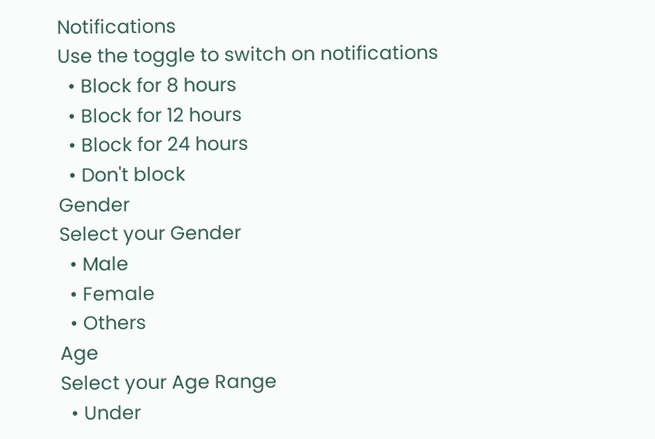Notifications
Use the toggle to switch on notifications
  • Block for 8 hours
  • Block for 12 hours
  • Block for 24 hours
  • Don't block
Gender
Select your Gender
  • Male
  • Female
  • Others
Age
Select your Age Range
  • Under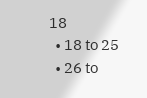18
  • 18 to 25
  • 26 to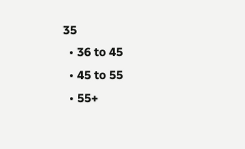35
  • 36 to 45
  • 45 to 55
  • 55+